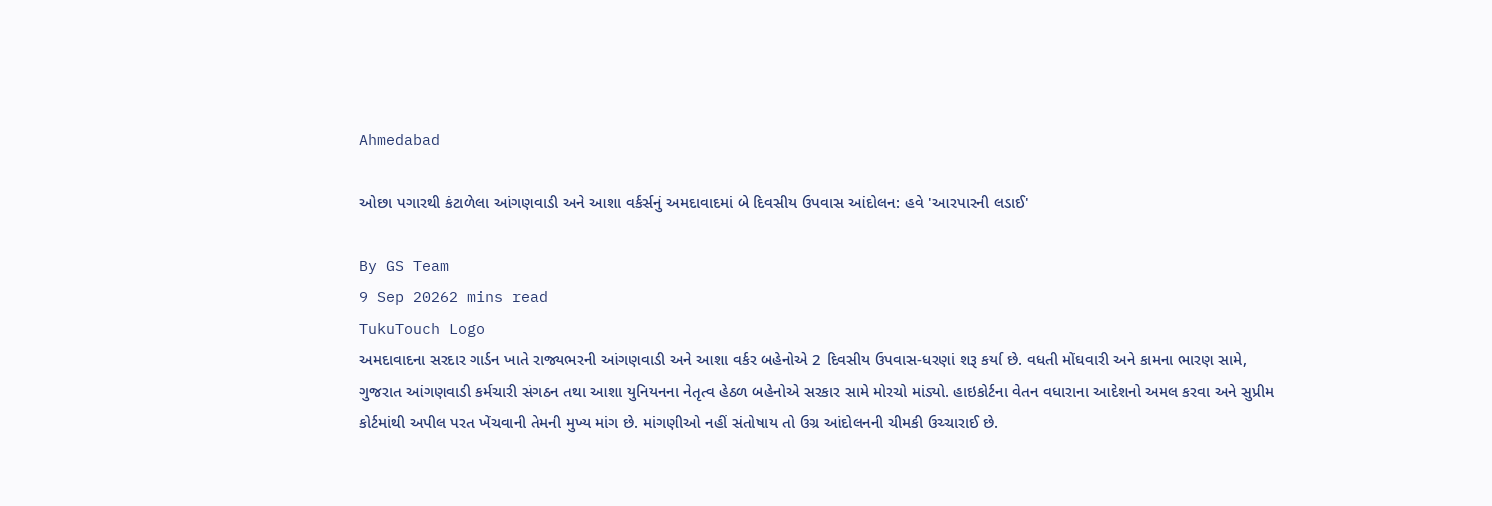Ahmedabad

ઓછા પગારથી કંટાળેલા આંગણવાડી અને આશા વર્કર્સનું અમદાવાદમાં બે દિવસીય ઉપવાસ આંદોલન: હવે 'આરપારની લડાઈ'

By GS Team
9 Sep 20262 mins read
TukuTouch Logo
અમદાવાદના સરદાર ગાર્ડન ખાતે રાજ્યભરની આંગણવાડી અને આશા વર્કર બહેનોએ 2 દિવસીય ઉપવાસ-ધરણાં શરૂ કર્યા છે. વધતી મોંઘવારી અને કામના ભારણ સામે, ગુજરાત આંગણવાડી કર્મચારી સંગઠન તથા આશા યુનિયનના નેતૃત્વ હેઠળ બહેનોએ સરકાર સામે મોરચો માંડ્યો. હાઇકોર્ટના વેતન વધારાના આદેશનો અમલ કરવા અને સુપ્રીમ કોર્ટમાંથી અપીલ પરત ખેંચવાની તેમની મુખ્ય માંગ છે. માંગણીઓ નહીં સંતોષાય તો ઉગ્ર આંદોલનની ચીમકી ઉચ્ચારાઈ છે.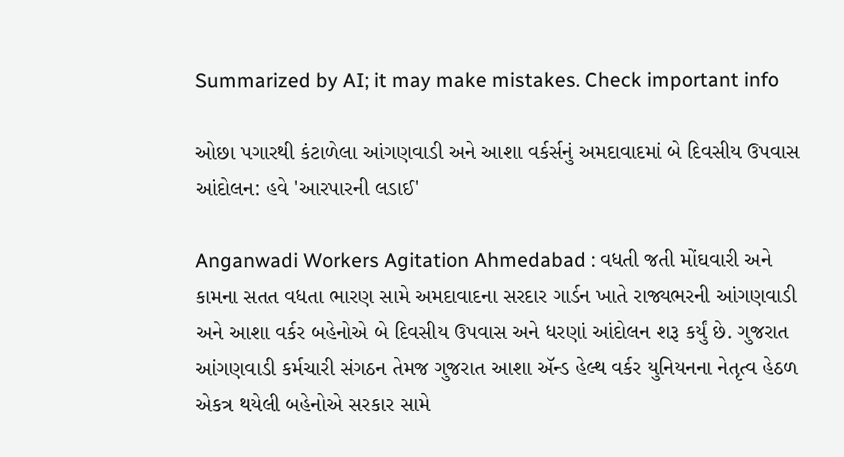Summarized by AI; it may make mistakes. Check important info

ઓછા પગારથી કંટાળેલા આંગણવાડી અને આશા વર્કર્સનું અમદાવાદમાં બે દિવસીય ઉપવાસ આંદોલન: હવે 'આરપારની લડાઈ'

Anganwadi Workers Agitation Ahmedabad : વધતી જતી મોંઘવારી અને કામના સતત વધતા ભારણ સામે અમદાવાદના સરદાર ગાર્ડન ખાતે રાજ્યભરની આંગણવાડી અને આશા વર્કર બહેનોએ બે દિવસીય ઉપવાસ અને ધરણાં આંદોલન શરૂ કર્યું છે. ગુજરાત આંગણવાડી કર્મચારી સંગઠન તેમજ ગુજરાત આશા ઍન્ડ હેલ્થ વર્કર યુનિયનના નેતૃત્વ હેઠળ એકત્ર થયેલી બહેનોએ સરકાર સામે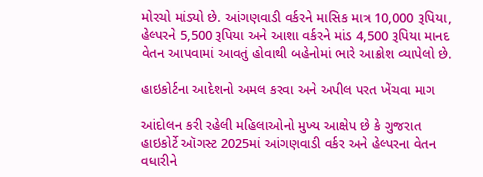મોરચો માંડ્યો છે. આંગણવાડી વર્કરને માસિક માત્ર 10,000 રૂપિયા, હેલ્પરને 5,500 રૂપિયા અને આશા વર્કરને માંડ 4,500 રૂપિયા માનદ વેતન આપવામાં આવતું હોવાથી બહેનોમાં ભારે આક્રોશ વ્યાપેલો છે.

હાઇકોર્ટના આદેશનો અમલ કરવા અને અપીલ પરત ખેંચવા માગ

આંદોલન કરી રહેલી મહિલાઓનો મુખ્ય આક્ષેપ છે કે ગુજરાત હાઇકોર્ટે ઑગસ્ટ 2025માં આંગણવાડી વર્કર અને હેલ્પરના વેતન વધારીને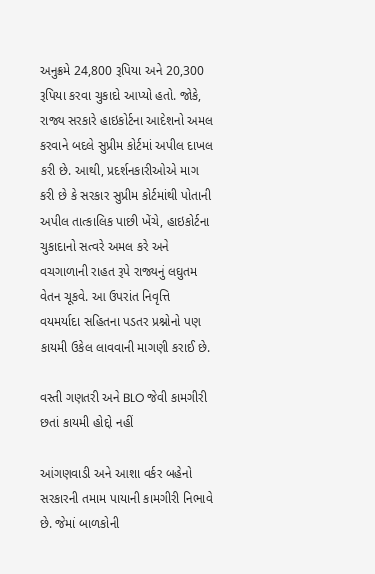અનુક્રમે 24,800 રૂપિયા અને 20,300 રૂપિયા કરવા ચુકાદો આપ્યો હતો. જોકે, રાજ્ય સરકારે હાઇકોર્ટના આદેશનો અમલ કરવાને બદલે સુપ્રીમ કોર્ટમાં અપીલ દાખલ કરી છે. આથી, પ્રદર્શનકારીઓએ માગ કરી છે કે સરકાર સુપ્રીમ કોર્ટમાંથી પોતાની અપીલ તાત્કાલિક પાછી ખેંચે, હાઇકોર્ટના ચુકાદાનો સત્વરે અમલ કરે અને વચગાળાની રાહત રૂપે રાજ્યનું લઘુતમ વેતન ચૂકવે. આ ઉપરાંત નિવૃત્તિ વયમર્યાદા સહિતના પડતર પ્રશ્નોનો પણ કાયમી ઉકેલ લાવવાની માગણી કરાઈ છે.

વસ્તી ગણતરી અને BLO જેવી કામગીરી છતાં કાયમી હોદ્દો નહીં

આંગણવાડી અને આશા વર્કર બહેનો સરકારની તમામ પાયાની કામગીરી નિભાવે છે. જેમાં બાળકોની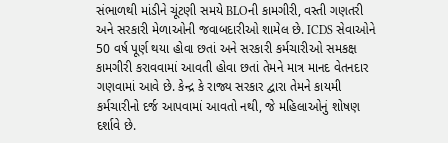સંભાળથી માંડીને ચૂંટણી સમયે BLOની કામગીરી, વસ્તી ગણતરી અને સરકારી મેળાઓની જવાબદારીઓ શામેલ છે. ICDS સેવાઓને 50 વર્ષ પૂર્ણ થયા હોવા છતાં અને સરકારી કર્મચારીઓ સમકક્ષ કામગીરી કરાવવામાં આવતી હોવા છતાં તેમને માત્ર માનદ વેતનદાર ગણવામાં આવે છે. કેન્દ્ર કે રાજ્ય સરકાર દ્વારા તેમને કાયમી કર્મચારીનો દર્જ આપવામાં આવતો નથી, જે મહિલાઓનું શોષણ દર્શાવે છે.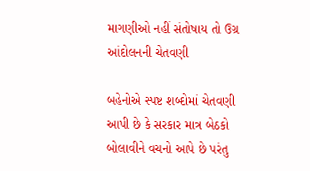માગણીઓ નહીં સંતોષાય તો ઉગ્ર આંદોલનની ચેતવણી

બહેનોએ સ્પષ્ટ શબ્દોમાં ચેતવણી આપી છે કે સરકાર માત્ર બેઠકો બોલાવીને વચનો આપે છે પરંતુ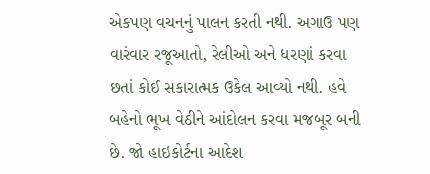એકપણ વચનનું પાલન કરતી નથી. અગાઉ પણ વારંવાર રજૂઆતો, રેલીઓ અને ધરણાં કરવા છતાં કોઈ સકારાત્મક ઉકેલ આવ્યો નથી. હવે બહેનો ભૂખ વેઠીને આંદોલન કરવા મજબૂર બની છે. જો હાઇકોર્ટના આદેશ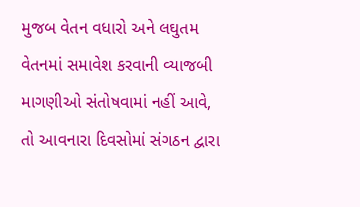મુજબ વેતન વધારો અને લઘુતમ વેતનમાં સમાવેશ કરવાની વ્યાજબી માગણીઓ સંતોષવામાં નહીં આવે, તો આવનારા દિવસોમાં સંગઠન દ્વારા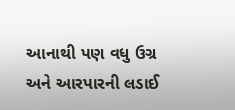આનાથી પણ વધુ ઉગ્ર અને આરપારની લડાઈ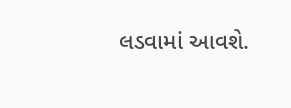લડવામાં આવશે.